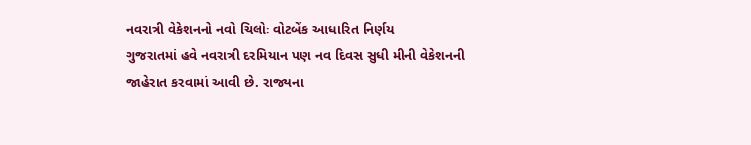નવરાત્રી વેકેશનનો નવો ચિલોઃ વોટબેંક આધારિત નિર્ણય
ગુજરાતમાં હવે નવરાત્રી દરમિયાન પણ નવ દિવસ સુધી મીની વેકેશનની જાહેરાત કરવામાં આવી છે. રાજ્યના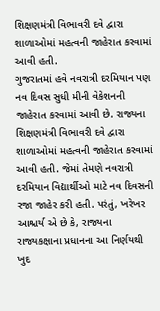શિક્ષણમંત્રી વિભાવરી દવે દ્વારા શાળાઓમાં મહત્વની જાહેરાત કરવામાં આવી હતી.
ગુજરાતમાં હવે નવરાત્રી દરમિયાન પણ નવ દિવસ સુધી મીની વેકેશનની જાહેરાત કરવામાં આવી છે. રાજ્યના શિક્ષણમંત્રી વિભાવરી દવે દ્વારા શાળાઓમાં મહત્વની જાહેરાત કરવામાં આવી હતી. જેમાં તેમણે નવરાત્રી દરમિયાન વિદ્યાર્થીઓ માટે નવ દિવસની રજા જાહેર કરી હતી. પરંતું, ખરેખર આશ્ચર્ય એ છે કે, રાજ્યના રાજ્યકક્ષાના પ્રધાનના આ નિર્ણયથી ખુદ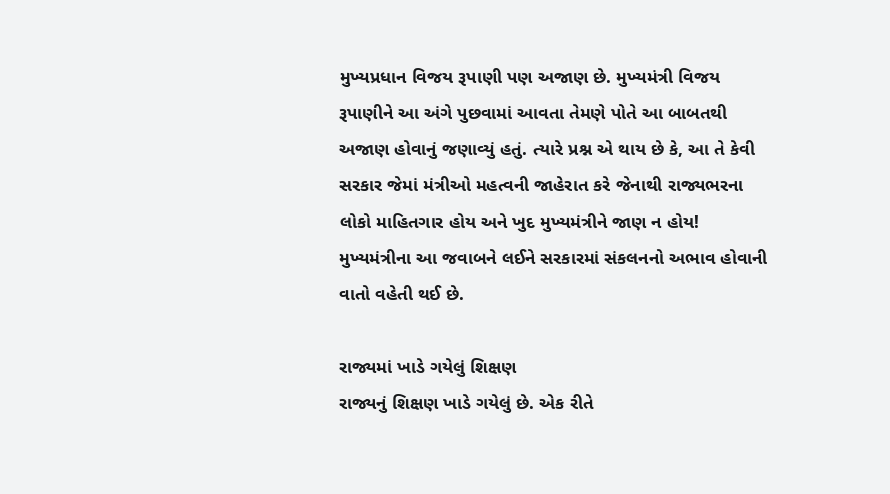મુખ્યપ્રધાન વિજય રૂપાણી પણ અજાણ છે. મુખ્યમંત્રી વિજય રૂપાણીને આ અંગે પુછવામાં આવતા તેમણે પોતે આ બાબતથી અજાણ હોવાનું જણાવ્યું હતું. ત્યારે પ્રશ્ન એ થાય છે કે, આ તે કેવી સરકાર જેમાં મંત્રીઓ મહત્વની જાહેરાત કરે જેનાથી રાજ્યભરના લોકો માહિતગાર હોય અને ખુદ મુખ્યમંત્રીને જાણ ન હોય! મુખ્યમંત્રીના આ જવાબને લઈને સરકારમાં સંકલનનો અભાવ હોવાની વાતો વહેતી થઈ છે.

રાજ્યમાં ખાડે ગયેલું શિક્ષણ
રાજ્યનું શિક્ષણ ખાડે ગયેલું છે. એક રીતે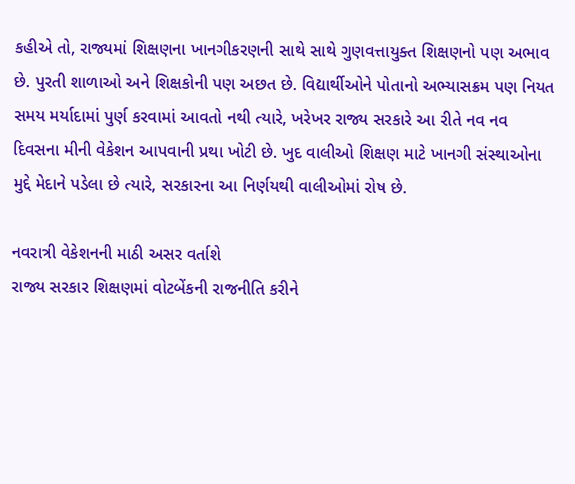કહીએ તો, રાજ્યમાં શિક્ષણના ખાનગીકરણની સાથે સાથે ગુણવત્તાયુક્ત શિક્ષણનો પણ અભાવ છે. પુરતી શાળાઓ અને શિક્ષકોની પણ અછત છે. વિદ્યાર્થીઓને પોતાનો અભ્યાસક્રમ પણ નિયત સમય મર્યાદામાં પુર્ણ કરવામાં આવતો નથી ત્યારે, ખરેખર રાજ્ય સરકારે આ રીતે નવ નવ દિવસના મીની વેકેશન આપવાની પ્રથા ખોટી છે. ખુદ વાલીઓ શિક્ષણ માટે ખાનગી સંસ્થાઓના મુદ્દે મેદાને પડેલા છે ત્યારે, સરકારના આ નિર્ણયથી વાલીઓમાં રોષ છે.

નવરાત્રી વેકેશનની માઠી અસર વર્તાશે
રાજ્ય સરકાર શિક્ષણમાં વોટબેંકની રાજનીતિ કરીને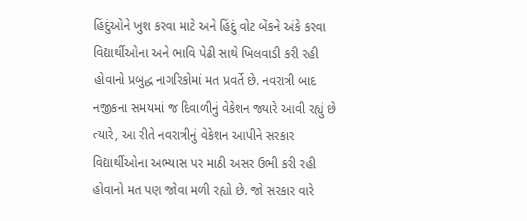હિંદુંઓને ખુશ કરવા માટે અને હિંદું વોટ બેંકને અંકે કરવા વિદ્યાર્થીઓના અને ભાવિ પેઢી સાથે ખિલવાડી કરી રહી હોવાનો પ્રબુદ્ધ નાગરિકોમાં મત પ્રવર્તે છે. નવરાત્રી બાદ નજીકના સમયમાં જ દિવાળીનું વેકેશન જ્યારે આવી રહ્યું છે ત્યારે, આ રીતે નવરાત્રીનું વેકેશન આપીને સરકાર વિદ્યાર્થીઓના અભ્યાસ પર માઠી અસર ઉભી કરી રહી હોવાનો મત પણ જોવા મળી રહ્યો છે. જો સરકાર વારે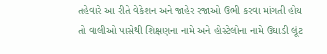તહેવારે આ રીતે વેકેશન અને જાહેર રજાઓ ઉભી કરવા માંગતી હોય તો વાલીઓ પાસેથી શિક્ષણના નામે અને હોસ્ટેલોના નામે ઉઘાડી લૂંટ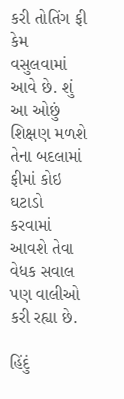કરી તોતિંગ ફી કેમ વસુલવામાં આવે છે. શું આ ઓછું શિક્ષણ મળશે તેના બદલામાં ફીમાં કોઇ ઘટાડો કરવામાં આવશે તેવા વેધક સવાલ પણ વાલીઓ કરી રહ્યા છે.

હિંદું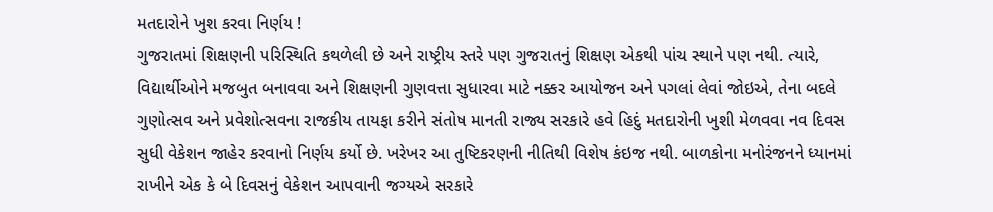મતદારોને ખુશ કરવા નિર્ણય !
ગુજરાતમાં શિક્ષણની પરિસ્થિતિ કથળેલી છે અને રાષ્ટ્રીય સ્તરે પણ ગુજરાતનું શિક્ષણ એકથી પાંચ સ્થાને પણ નથી. ત્યારે, વિદ્યાર્થીઓને મજબુત બનાવવા અને શિક્ષણની ગુણવત્તા સુધારવા માટે નક્કર આયોજન અને પગલાં લેવાં જોઇએ, તેના બદલે ગુણોત્સવ અને પ્રવેશોત્સવના રાજકીય તાયફા કરીને સંતોષ માનતી રાજ્ય સરકારે હવે હિદું મતદારોની ખુશી મેળવવા નવ દિવસ સુધી વેકેશન જાહેર કરવાનો નિર્ણય કર્યો છે. ખરેખર આ તુષ્ટિકરણની નીતિથી વિશેષ કંઇજ નથી. બાળકોના મનોરંજનને ધ્યાનમાં રાખીને એક કે બે દિવસનું વેકેશન આપવાની જગ્યએ સરકારે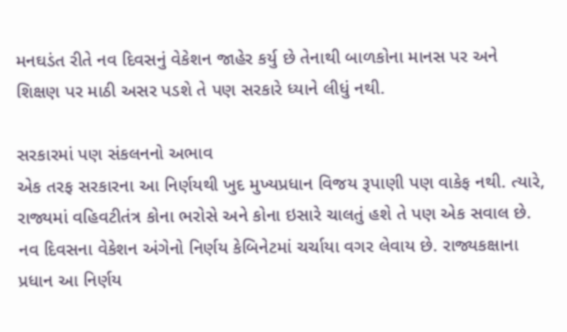મનઘડંત રીતે નવ દિવસનું વેકેશન જાહેર કર્યુ છે તેનાથી બાળકોના માનસ પર અને શિક્ષણ પર માઠી અસર પડશે તે પણ સરકારે ધ્યાને લીધું નથી.

સરકારમાં પણ સંકલનનો અભાવ
એક તરફ સરકારના આ નિર્ણયથી ખુદ મુખ્યપ્રધાન વિજય રૂપાણી પણ વાકેફ નથી. ત્યારે, રાજ્યમાં વહિવટીતંત્ર કોના ભરોસે અને કોના ઇસારે ચાલતું હશે તે પણ એક સવાલ છે. નવ દિવસના વેકેશન અંગેનો નિર્ણય કેબિનેટમાં ચર્ચાયા વગર લેવાય છે. રાજ્યકક્ષાના પ્રધાન આ નિર્ણય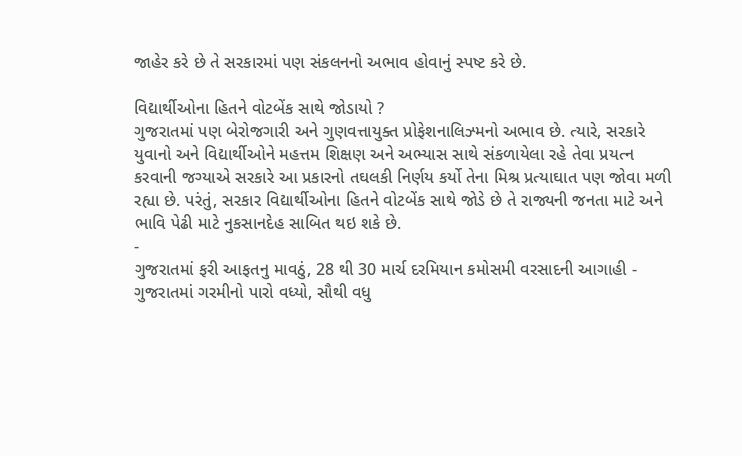જાહેર કરે છે તે સરકારમાં પણ સંકલનનો અભાવ હોવાનું સ્પષ્ટ કરે છે.

વિદ્યાર્થીઓના હિતને વોટબેંક સાથે જોડાયો ?
ગુજરાતમાં પણ બેરોજગારી અને ગુણવત્તાયુક્ત પ્રોફેશનાલિઝ્મનો અભાવ છે. ત્યારે, સરકારે યુવાનો અને વિદ્યાર્થીઓને મહત્તમ શિક્ષણ અને અભ્યાસ સાથે સંકળાયેલા રહે તેવા પ્રયત્ન કરવાની જગ્યાએ સરકારે આ પ્રકારનો તઘલકી નિર્ણય કર્યો તેના મિશ્ર પ્રત્યાઘાત પણ જોવા મળી રહ્યા છે. પરંતું, સરકાર વિદ્યાર્થીઓના હિતને વોટબેંક સાથે જોડે છે તે રાજ્યની જનતા માટે અને ભાવિ પેઢી માટે નુકસાનદેહ સાબિત થઇ શકે છે.
-
ગુજરાતમાં ફરી આફતનુ માવઠું, 28 થી 30 માર્ચ દરમિયાન કમોસમી વરસાદની આગાહી -
ગુજરાતમાં ગરમીનો પારો વધ્યો, સૌથી વધુ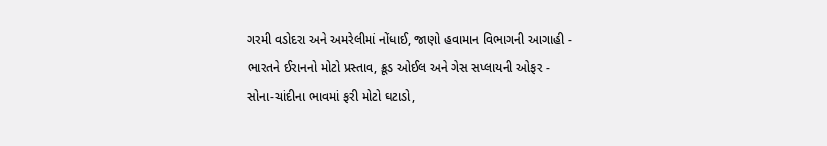ગરમી વડોદરા અને અમરેલીમાં નોંધાઈ, જાણો હવામાન વિભાગની આગાહી -
ભારતને ઈરાનનો મોટો પ્રસ્તાવ, ક્રૂડ ઓઈલ અને ગેસ સપ્લાયની ઓફર -
સોના-ચાંદીના ભાવમાં ફરી મોટો ઘટાડો,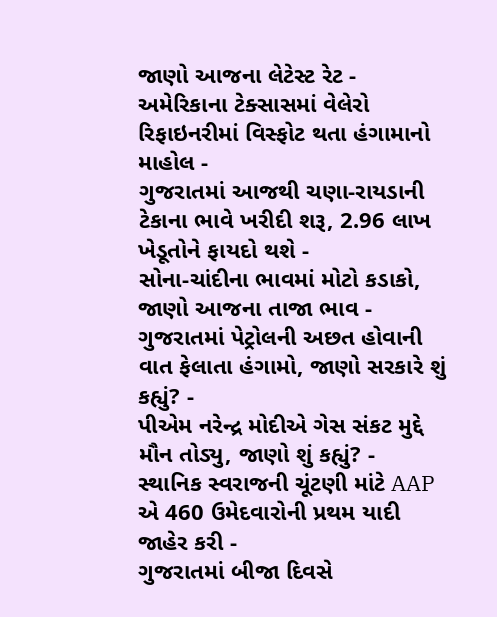જાણો આજના લેટેસ્ટ રેટ -
અમેરિકાના ટેક્સાસમાં વેલેરો રિફાઇનરીમાં વિસ્ફોટ થતા હંગામાનો માહોલ -
ગુજરાતમાં આજથી ચણા-રાયડાની ટેકાના ભાવે ખરીદી શરૂ, 2.96 લાખ ખેડૂતોને ફાયદો થશે -
સોના-ચાંદીના ભાવમાં મોટો કડાકો, જાણો આજના તાજા ભાવ -
ગુજરાતમાં પેટ્રોલની અછત હોવાની વાત ફેલાતા હંગામો, જાણો સરકારે શું કહ્યું? -
પીએમ નરેન્દ્ર મોદીએ ગેસ સંકટ મુદ્દે મૌન તોડ્યુ, જાણો શું કહ્યું? -
સ્થાનિક સ્વરાજની ચૂંટણી માંટે AAP એ 460 ઉમેદવારોની પ્રથમ યાદી જાહેર કરી -
ગુજરાતમાં બીજા દિવસે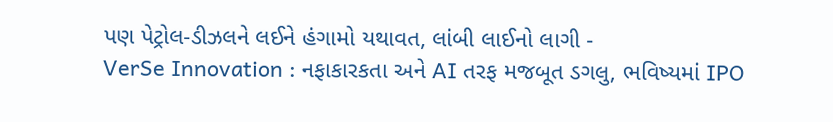પણ પેટ્રોલ-ડીઝલને લઈને હંગામો યથાવત, લાંબી લાઈનો લાગી -
VerSe Innovation : નફાકારકતા અને AI તરફ મજબૂત ડગલુ, ભવિષ્યમાં IPO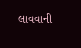લાવવાની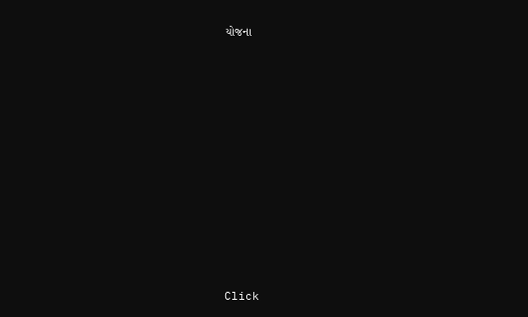યોજના











Click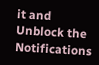it and Unblock the Notifications